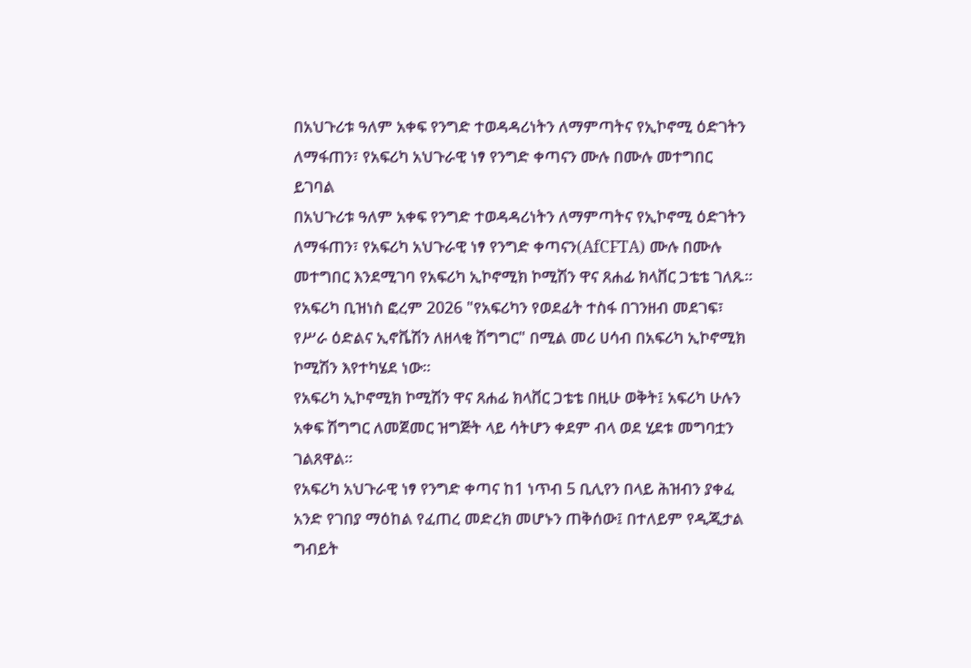በአህጉሪቱ ዓለም አቀፍ የንግድ ተወዳዳሪነትን ለማምጣትና የኢኮኖሚ ዕድገትን ለማፋጠን፣ የአፍሪካ አህጉራዊ ነፃ የንግድ ቀጣናን ሙሉ በሙሉ መተግበር ይገባል
በአህጉሪቱ ዓለም አቀፍ የንግድ ተወዳዳሪነትን ለማምጣትና የኢኮኖሚ ዕድገትን ለማፋጠን፣ የአፍሪካ አህጉራዊ ነፃ የንግድ ቀጣናን(AfCFTA) ሙሉ በሙሉ መተግበር እንደሚገባ የአፍሪካ ኢኮኖሚክ ኮሚሽን ዋና ጸሐፊ ክላቨር ጋቴቴ ገለጹ።
የአፍሪካ ቢዝነስ ፎረም 2026 "የአፍሪካን የወደፊት ተስፋ በገንዘብ መደገፍ፣ የሥራ ዕድልና ኢኖቬሽን ለዘላቂ ሽግግር" በሚል መሪ ሀሳብ በአፍሪካ ኢኮኖሚክ ኮሚሽን እየተካሄደ ነው።
የአፍሪካ ኢኮኖሚክ ኮሚሽን ዋና ጸሐፊ ክላቨር ጋቴቴ በዚሁ ወቅት፤ አፍሪካ ሁሉን አቀፍ ሽግግር ለመጀመር ዝግጅት ላይ ሳትሆን ቀደም ብላ ወደ ሂደቱ መግባቷን ገልጸዋል።
የአፍሪካ አህጉራዊ ነፃ የንግድ ቀጣና ከ1 ነጥብ 5 ቢሊየን በላይ ሕዝብን ያቀፈ አንድ የገበያ ማዕከል የፈጠረ መድረክ መሆኑን ጠቅሰው፤ በተለይም የዲጂታል ግብይት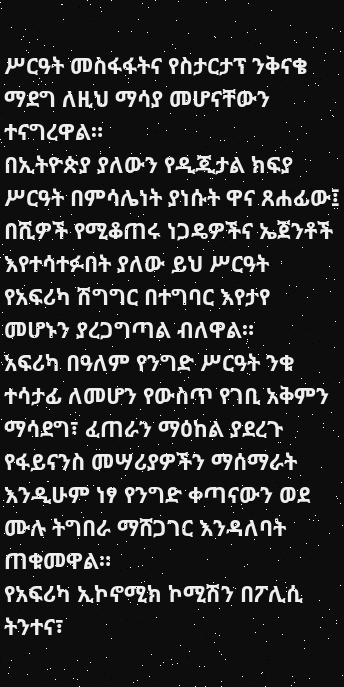ሥርዓት መስፋፋትና የስታርታፕ ንቅናቄ ማደግ ለዚህ ማሳያ መሆናቸውን ተናግረዋል።
በኢትዮጵያ ያለውን የዲጂታል ክፍያ ሥርዓት በምሳሌነት ያነሱት ዋና ጸሐፊው፤ በሺዎች የሚቆጠሩ ነጋዴዎችና ኤጀንቶች እየተሳተፉበት ያለው ይህ ሥርዓት የአፍሪካ ሽግግር በተግባር እየታየ መሆኑን ያረጋግጣል ብለዋል።
አፍሪካ በዓለም የንግድ ሥርዓት ንቁ ተሳታፊ ለመሆን የውስጥ የገቢ አቅምን ማሳደግ፣ ፈጠራን ማዕከል ያደረጉ የፋይናንስ መሣሪያዎችን ማሰማራት እንዲሁም ነፃ የንግድ ቀጣናውን ወደ ሙሉ ትግበራ ማሸጋገር እንዳለባት ጠቁመዋል።
የአፍሪካ ኢኮኖሚክ ኮሚሽን በፖሊሲ ትንተና፣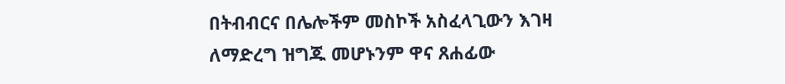በትብብርና በሌሎችም መስኮች አስፈላጊውን እገዛ ለማድረግ ዝግጁ መሆኑንም ዋና ጸሐፊው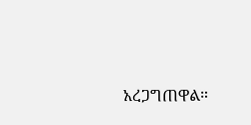አረጋግጠዋል።